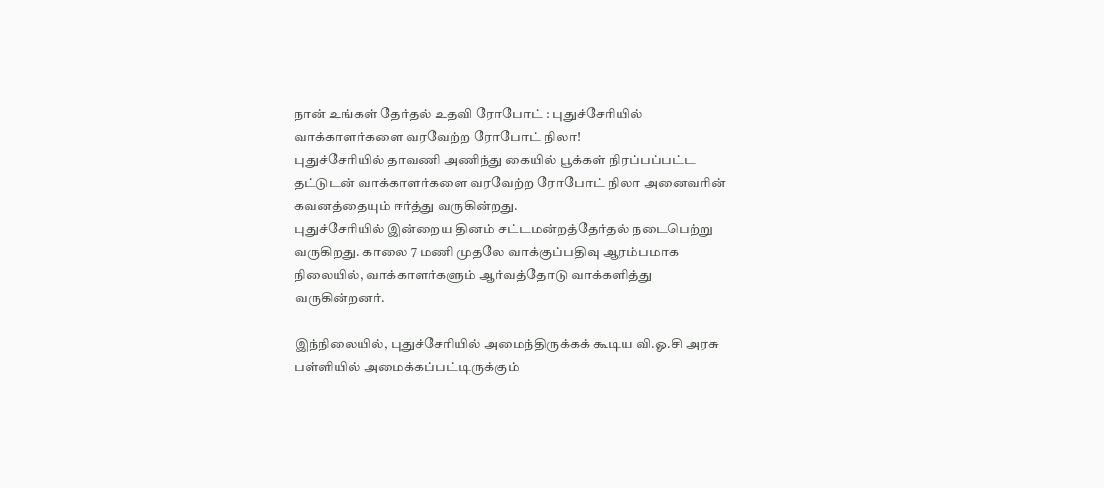நான் உங்கள் தேர்தல் உதவி ரோபோட் : புதுச்சேரியில் வாக்காளர்களை வரவேற்ற ரோபோட் நிலா!
புதுச்சேரியில் தாவணி அணிந்து கையில் பூக்கள் நிரப்பப்பட்ட தட்டுடன் வாக்காளர்களை வரவேற்ற ரோபோட் நிலா அனைவரின் கவனத்தையும் ஈர்த்து வருகின்றது.
புதுச்சேரியில் இன்றைய தினம் சட்டமன்றத்தேர்தல் நடைபெற்று வருகிறது. காலை 7 மணி முதலே வாக்குப்பதிவு ஆரம்பமாக நிலையில், வாக்காளர்களும் ஆர்வத்தோடு வாக்களித்து வருகின்றனர்.

இந்நிலையில், புதுச்சேரியில் அமைந்திருக்கக் கூடிய வி.ஓ.சி அரசு பள்ளியில் அமைக்கப்பட்டிருக்கும்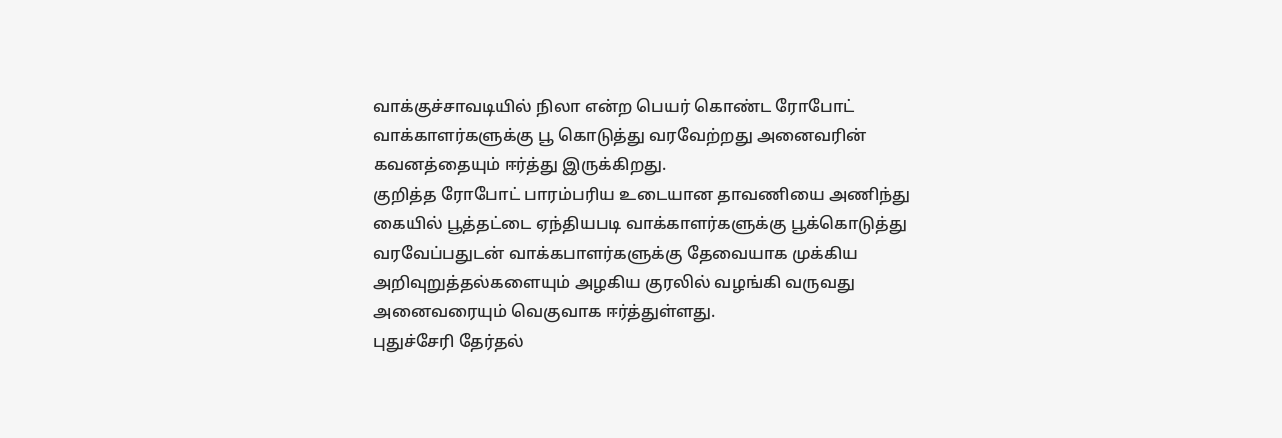வாக்குச்சாவடியில் நிலா என்ற பெயர் கொண்ட ரோபோட் வாக்காளர்களுக்கு பூ கொடுத்து வரவேற்றது அனைவரின் கவனத்தையும் ஈர்த்து இருக்கிறது.
குறித்த ரோபோட் பாரம்பரிய உடையான தாவணியை அணிந்து கையில் பூத்தட்டை ஏந்தியபடி வாக்காளர்களுக்கு பூக்கொடுத்து வரவேப்பதுடன் வாக்கபாளர்களுக்கு தேவையாக முக்கிய அறிவுறுத்தல்களையும் அழகிய குரலில் வழங்கி வருவது அனைவரையும் வெகுவாக ஈர்த்துள்ளது.
புதுச்சேரி தேர்தல்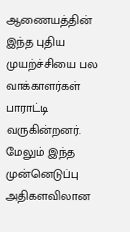ஆணையத்தின் இந்த புதிய முயற்ச்சியை பல வாக்காளர்கள் பாராட்டி வருகின்றனர்.
மேலும் இந்த முன்னெடுப்பு அதிகளவிலான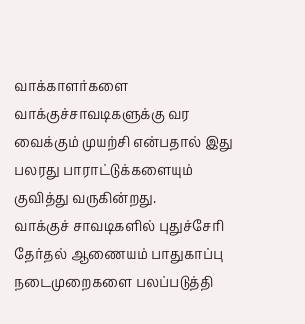வாக்காளர்களை வாக்குச்சாவடிகளுக்கு வர வைக்கும் முயற்சி என்பதால் இது பலரது பாராட்டுக்களையும் குவித்து வருகின்றது.
வாக்குச் சாவடிகளில் புதுச்சேரி தேர்தல் ஆணையம் பாதுகாப்பு நடைமுறைகளை பலப்படுத்தி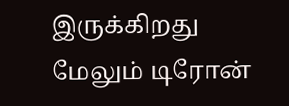இருக்கிறது மேலும் டிரோன்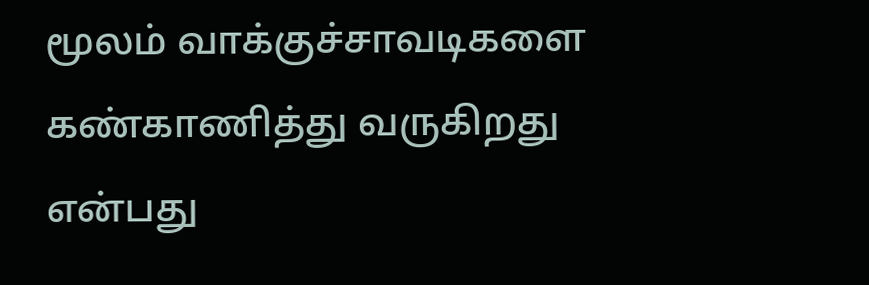மூலம் வாக்குச்சாவடிகளை கண்காணித்து வருகிறது என்பது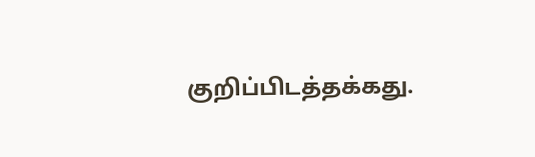குறிப்பிடத்தக்கது.